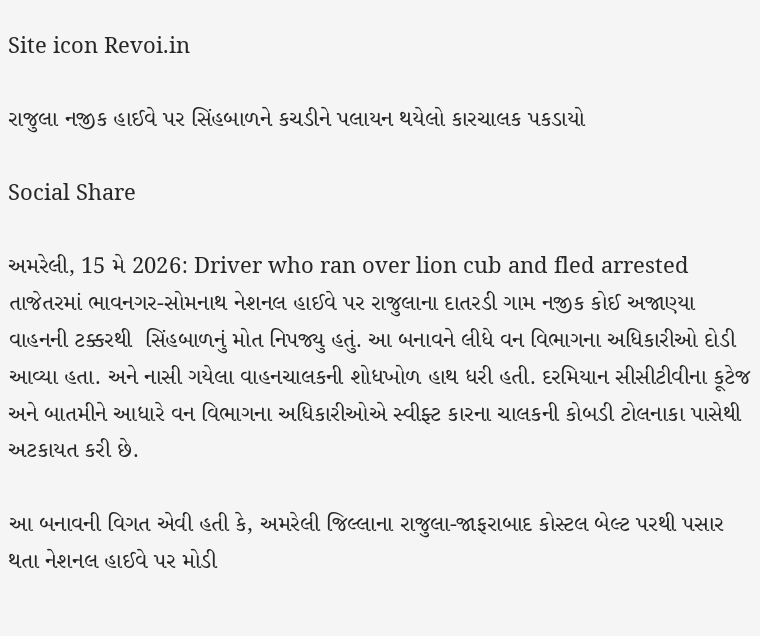Site icon Revoi.in

રાજુલા નજીક હાઈવે પર સિંહબાળને કચડીને પલાયન થયેલો કારચાલક પકડાયો

Social Share

અમરેલી, 15 મે 2026: Driver who ran over lion cub and fled arrested તાજેતરમાં ભાવનગર-સોમનાથ નેશનલ હાઈવે પર રાજુલાના દાતરડી ગામ નજીક કોઈ અજાણ્યા વાહનની ટક્કરથી  સિંહબાળનું મોત નિપજ્યુ હતું. આ બનાવને લીધે વન વિભાગના અધિકારીઓ દોડી આવ્યા હતા. અને નાસી ગયેલા વાહનચાલકની શોધખોળ હાથ ધરી હતી. દરમિયાન સીસીટીવીના કૂટેજ અને બાતમીને આધારે વન વિભાગના અધિકારીઓએ સ્વીફ્ટ કારના ચાલકની કોબડી ટોલનાકા પાસેથી અટકાયત કરી છે.

આ બનાવની વિગત એવી હતી કે, અમરેલી જિલ્લાના રાજુલા-જાફરાબાદ કોસ્ટલ બેલ્ટ પરથી પસાર થતા નેશનલ હાઈવે પર મોડી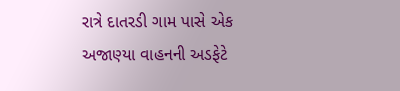રાત્રે દાતરડી ગામ પાસે એક અજાણ્યા વાહનની અડફેટે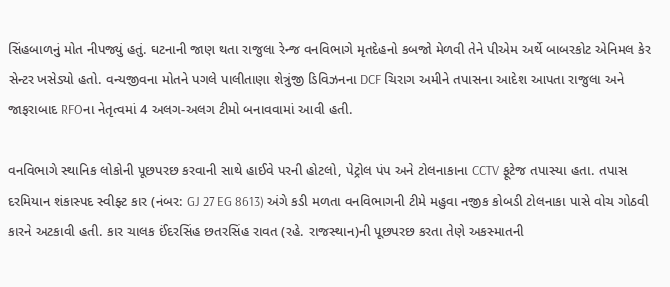સિંહબાળનું મોત નીપજ્યું હતું. ઘટનાની જાણ થતા રાજુલા રેન્જ વનવિભાગે મૃતદેહનો કબજો મેળવી તેને પીએમ અર્થે બાબરકોટ એનિમલ કેર સેન્ટર ખસેડ્યો હતો. વન્યજીવના મોતને પગલે પાલીતાણા શેત્રુંજી ડિવિઝનના DCF ચિરાગ અમીને તપાસના આદેશ આપતા રાજુલા અને જાફરાબાદ RFOના નેતૃત્વમાં 4 અલગ-અલગ ટીમો બનાવવામાં આવી હતી.

વનવિભાગે સ્થાનિક લોકોની પૂછપરછ કરવાની સાથે હાઈવે પરની હોટલો, પેટ્રોલ પંપ અને ટોલનાકાના CCTV ફૂટેજ તપાસ્યા હતા. તપાસ દરમિયાન શંકાસ્પદ સ્વીફ્ટ કાર (નંબર: GJ 27 EG 8613) અંગે કડી મળતા વનવિભાગની ટીમે મહુવા નજીક કોબડી ટોલનાકા પાસે વોચ ગોઠવી કારને અટકાવી હતી. કાર ચાલક ઈંદરસિંહ છતરસિંહ રાવત (રહે. રાજસ્થાન)ની પૂછપરછ કરતા તેણે અકસ્માતની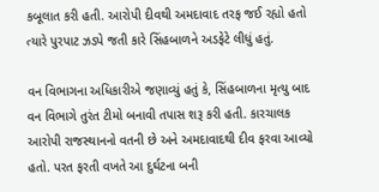કબૂલાત કરી હતી. આરોપી દીવથી અમદાવાદ તરફ જઈ રહ્યો હતો ત્યારે પુરપાટ ઝડપે જતી કારે સિંહબાળને અડફેટે લીધું હતું.

વન વિભાગના અધિકારીએ જણાવ્યું હતું કે, સિંહબાળના મૃત્યુ બાદ વન વિભાગે તુરંત ટીમો બનાવી તપાસ શરૂ કરી હતી. કારચાલક આરોપી રાજસ્થાનનો વતની છે અને અમદાવાદથી દીવ ફરવા આવ્યો હતો. પરત ફરતી વખતે આ દુર્ઘટના બની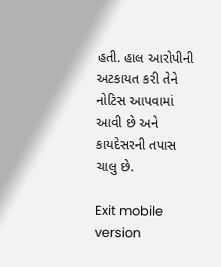હતી. હાલ આરોપીની અટકાયત કરી તેને નોટિસ આપવામાં આવી છે અને કાયદેસરની તપાસ ચાલુ છે.

Exit mobile version